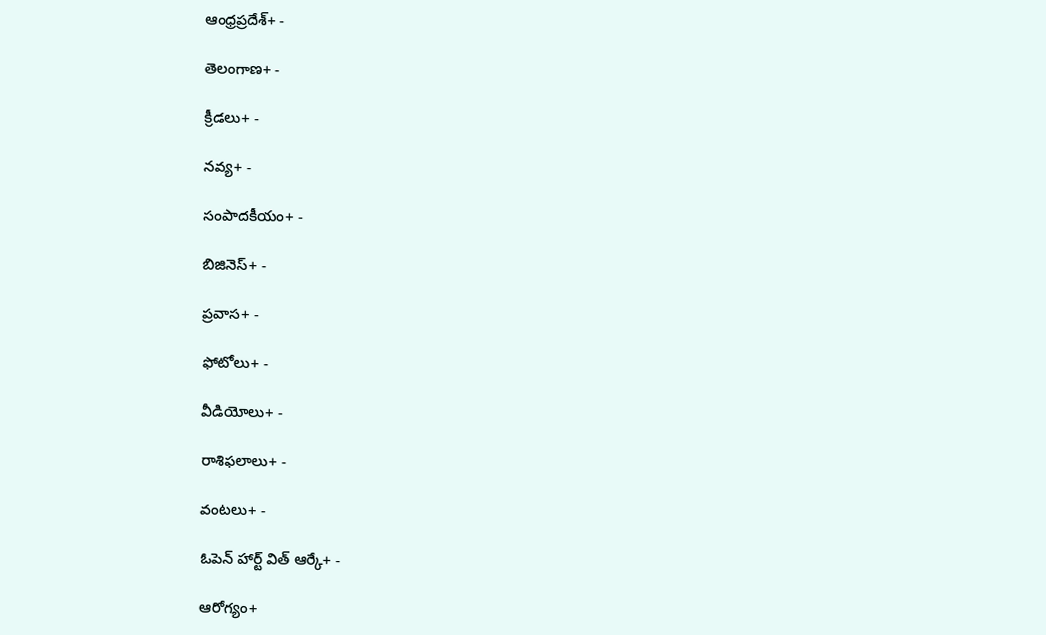ఆంధ్రప్రదేశ్+ -

తెలంగాణ+ -

క్రీడలు+ -

నవ్య+ -

సంపాదకీయం+ -

బిజినెస్+ -

ప్రవాస+ -

ఫోటోలు+ -

వీడియోలు+ -

రాశిఫలాలు+ -

వంటలు+ -

ఓపెన్ హార్ట్ విత్ ఆర్కే+ -

ఆరోగ్యం+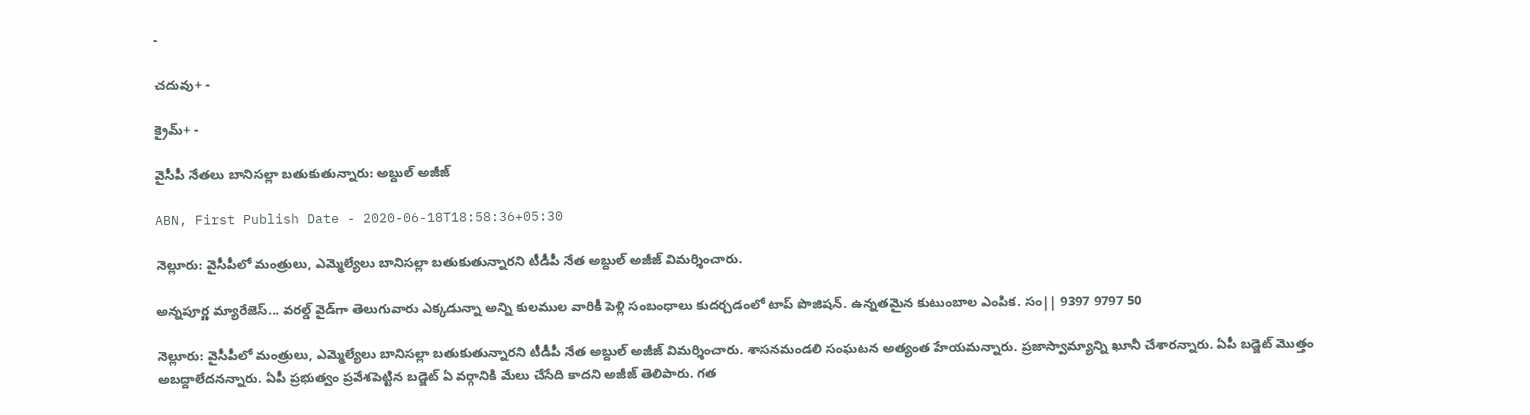-

చదువు+ -

క్రైమ్+ -

వైసీపీ నేతలు బానిసల్లా బతుకుతున్నారు: అబ్దుల్ అజీజ్

ABN, First Publish Date - 2020-06-18T18:58:36+05:30

నెల్లూరు: వైసీపీలో మంత్రులు, ఎమ్మెల్యేలు బానిసల్లా బతుకుతున్నారని టీడీపీ నేత అబ్దుల్ అజీజ్ విమర్శించారు.

అన్నపూర్ణ మ్యారేజెస్... వరల్డ్ వైడ్‌గా తెలుగువారు ఎక్కడున్నా అన్ని కులముల వారికీ పెళ్లి సంబంధాలు కుదర్చడంలో టాప్ పొజిషన్. ఉన్నతమైన కుటుంబాల ఎంపిక. సం|| 9397 9797 50

నెల్లూరు: వైసీపీలో మంత్రులు, ఎమ్మెల్యేలు బానిసల్లా బతుకుతున్నారని టీడీపీ నేత అబ్దుల్ అజీజ్ విమర్శించారు. శాసనమండలి సంఘటన అత్యంత హేయమన్నారు. ప్రజాస్వామ్యాన్ని ఖూనీ చేశారన్నారు. ఏపీ బడ్జెట్ మొత్తం అబద్దాలేదనన్నారు. ఏపీ ప్రభుత్వం ప్రవేశపెట్టిన బడ్జెట్ ఏ వర్గానికి మేలు చేసేది కాదని అజీజ్ తెలిపారు. గత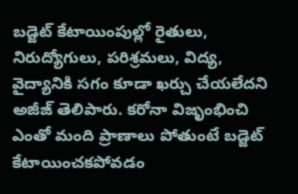బడ్జెట్ కేటాయింపుల్లో రైతులు, నిరుద్యోగులు, పరిశ్రమలు, విద్య, వైద్యానికి సగం కూడా ఖర్చు చేయలేదని అజీజ్ తెలిపారు. కరోనా విజృంభించి ఎంతో మంది ప్రాణాలు పోతుంటే బడ్జెట్ కేటాయించకపోవడం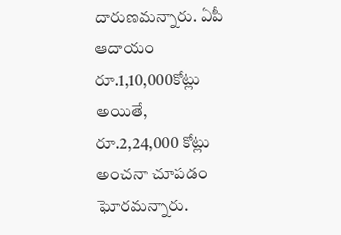దారుణమన్నారు. ఏపీ ఆదాయం రూ.1,10,000కోట్లు అయితే, రూ.2,24,000 కోట్లు అంచనా చూపడం ఘోరమన్నారు.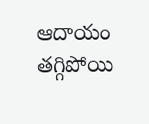ఆదాయం తగ్గిపోయి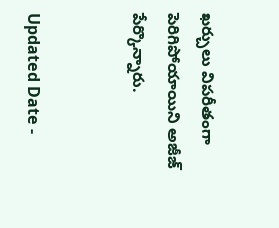ఖర్చులు విపరీతంగా పెరిగిపోయాయిని అజీజ్ పేర్కొన్నారు.


Updated Date -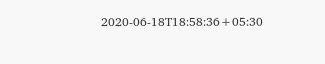2020-06-18T18:58:36+05:30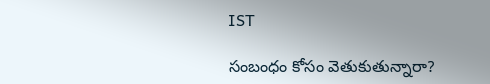IST

సంబంధం కోసం వెతుకుతున్నారా?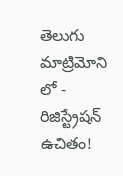తెలుగు మాట్రిమోని లో - రిజిస్ట్రేషన్ ఉచితం!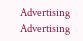Advertising
Advertising